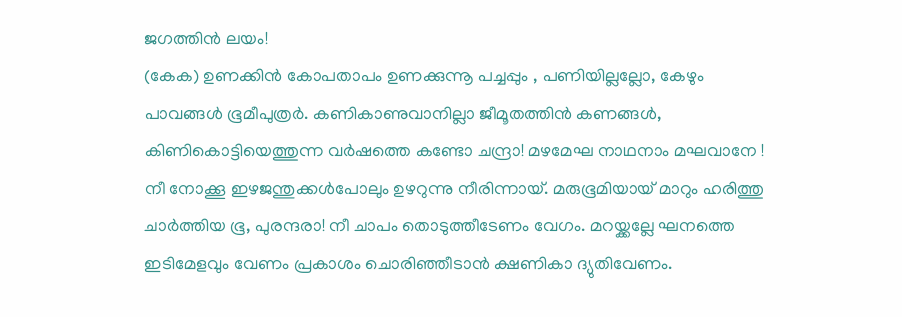ജഗത്തിൻ ലയം!
(കേക) ഉണക്കിൻ കോപതാപം ഉണക്കുന്നൂ പച്ചപ്പും , പണിയില്ലല്ലോ, കേഴും പാവങ്ങൾ ഭൂമീപുത്രർ. കണികാണുവാനില്ലാ ജീമൂതത്തിൻ കണങ്ങൾ, കിണികൊട്ടിയെത്തുന്ന വർഷത്തെ കണ്ടോ ചന്ദ്രാ! മഴമേഘ നാഥനാം മഘവാനേ ! നീ നോക്കൂ ഇഴജന്തുക്കൾപോലും ഉഴറുന്നു നീരിന്നായ്. മരുഭൂമിയായ് മാറും ഹരിത്തു ചാർത്തിയ ഭൂ, പുരന്ദരാ! നീ ചാപം തൊടുത്തീടേണം വേഗം. മറയ്ക്കല്ലേ ഘനത്തെ ഇടിമേളവും വേണം പ്രകാശം ചൊരിഞ്ഞീടാൻ ക്ഷണികാ ദ്യുതിവേണം.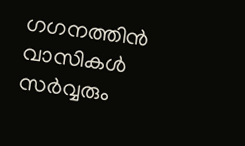ഗഗനത്തിൻ വാസികൾ സർവ്വരും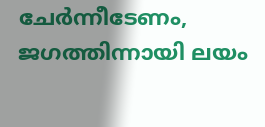ചേർന്നീടേണം, ജഗത്തിന്നായി ലയം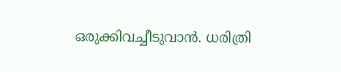ഒരുക്കിവച്ചീടുവാൻ. ധരിത്രി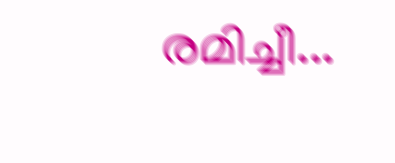രമിച്ചീ...